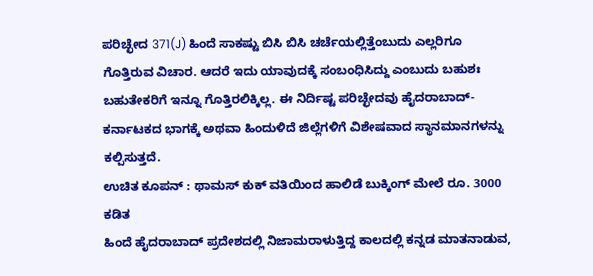ಪರಿಚ್ಛೇದ 371(J) ಹಿಂದೆ ಸಾಕಷ್ಟು ಬಿಸಿ ಬಿಸಿ ಚರ್ಚೆಯಲ್ಲಿತ್ತೆಂಬುದು ಎಲ್ಲರಿಗೂ ಗೊತ್ತಿರುವ ವಿಚಾರ. ಆದರೆ ಇದು ಯಾವುದಕ್ಕೆ ಸಂಬಂಧಿಸಿದ್ದು ಎಂಬುದು ಬಹುಶಃ ಬಹುತೇಕರಿಗೆ ಇನ್ನೂ ಗೊತ್ತಿರಲಿಕ್ಕಿಲ್ಲ. ಈ ನಿರ್ದಿಷ್ಟ ಪರಿಚ್ಛೇದವು ಹೈದರಾಬಾದ್-ಕರ್ನಾಟಕದ ಭಾಗಕ್ಕೆ ಅಥವಾ ಹಿಂದುಳಿದೆ ಜಿಲ್ಲೆಗಳಿಗೆ ವಿಶೇಷವಾದ ಸ್ಥಾನಮಾನಗಳನ್ನು ಕಲ್ಪಿಸುತ್ತದೆ.
ಉಚಿತ ಕೂಪನ್ : ಥಾಮಸ್ ಕುಕ್ ವತಿಯಿಂದ ಹಾಲಿಡೆ ಬುಕ್ಕಿಂಗ್ ಮೇಲೆ ರೂ. 3000 ಕಡಿತ
ಹಿಂದೆ ಹೈದರಾಬಾದ್ ಪ್ರದೇಶದಲ್ಲಿ ನಿಜಾಮರಾಳುತ್ತಿದ್ದ ಕಾಲದಲ್ಲಿ ಕನ್ನಡ ಮಾತನಾಡುವ,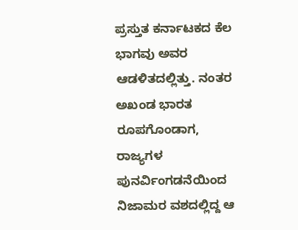ಪ್ರಸ್ತುತ ಕರ್ನಾಟಕದ ಕೆಲ ಭಾಗವು ಅವರ ಆಡಳಿತದಲ್ಲಿತ್ತು. ನಂತರ ಅಖಂಡ ಭಾರತ ರೂಪಗೊಂಡಾಗ, ರಾಜ್ಯಗಳ ಪುನರ್ವಿಂಗಡನೆಯಿಂದ ನಿಜಾಮರ ವಶದಲ್ಲಿದ್ದ ಆ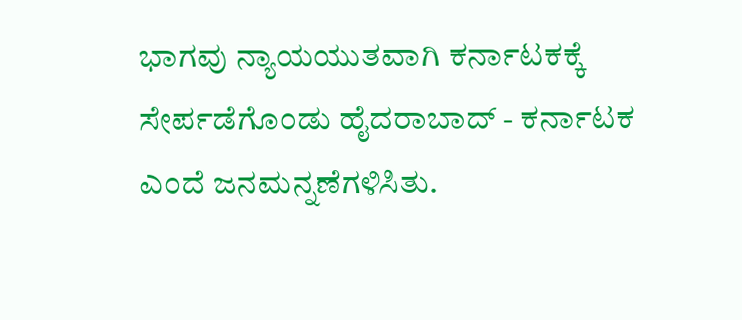ಭಾಗವು ನ್ಯಾಯಯುತವಾಗಿ ಕರ್ನಾಟಕಕ್ಕೆ ಸೇರ್ಪಡೆಗೊಂಡು ಹೈದರಾಬಾದ್ - ಕರ್ನಾಟಕ ಎಂದೆ ಜನಮನ್ನಣೆಗಳಿಸಿತು.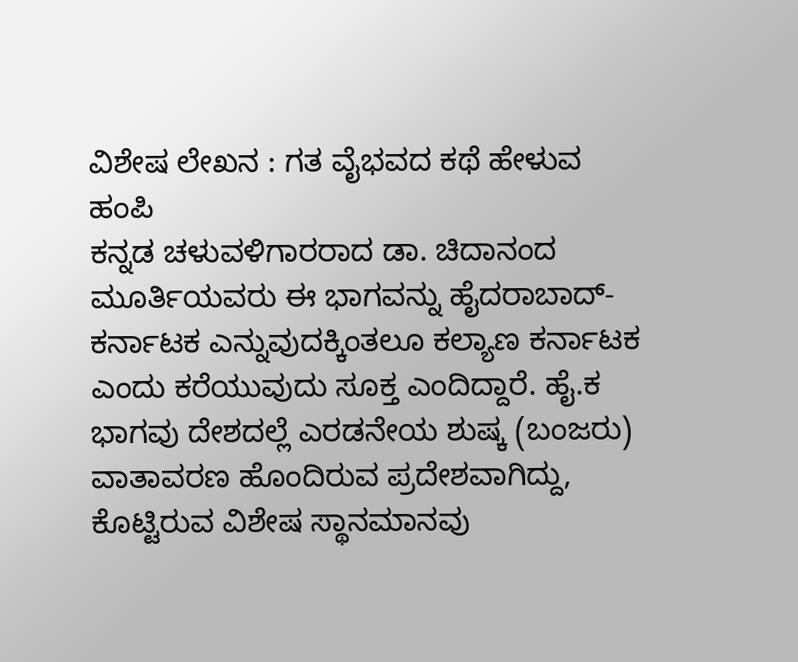ವಿಶೇಷ ಲೇಖನ : ಗತ ವೈಭವದ ಕಥೆ ಹೇಳುವ ಹಂಪಿ
ಕನ್ನಡ ಚಳುವಳಿಗಾರರಾದ ಡಾ. ಚಿದಾನಂದ ಮೂರ್ತಿಯವರು ಈ ಭಾಗವನ್ನು ಹೈದರಾಬಾದ್-ಕರ್ನಾಟಕ ಎನ್ನುವುದಕ್ಕಿಂತಲೂ ಕಲ್ಯಾಣ ಕರ್ನಾಟಕ ಎಂದು ಕರೆಯುವುದು ಸೂಕ್ತ ಎಂದಿದ್ದಾರೆ. ಹೈ.ಕ ಭಾಗವು ದೇಶದಲ್ಲೆ ಎರಡನೇಯ ಶುಷ್ಕ (ಬಂಜರು) ವಾತಾವರಣ ಹೊಂದಿರುವ ಪ್ರದೇಶವಾಗಿದ್ದು, ಕೊಟ್ಟಿರುವ ವಿಶೇಷ ಸ್ಥಾನಮಾನವು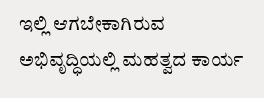ಇಲ್ಲಿ ಆಗಬೇಕಾಗಿರುವ ಅಭಿವೃದ್ಧಿಯಲ್ಲಿ ಮಹತ್ವದ ಕಾರ್ಯ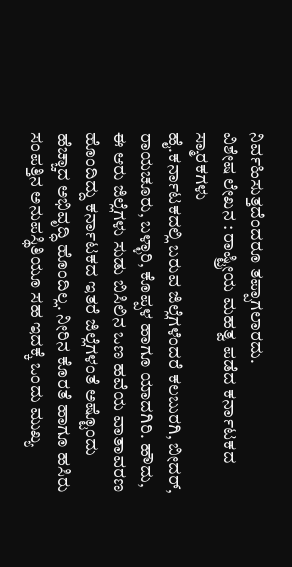ನಿರ್ವಹಿಸುತ್ತದೆಂದರೂ ತಪ್ಪಾಗಲಾರದು.
ವಿಶೇಷ ಲೇಖನ : ರಾಷ್ಟ್ರೀಯ ಮಹತ್ವ ಪಡೆದ ಕರ್ನಾಟಕದ ಸ್ಮಾರಕಗಳು
ಹೈ.ಕರ್ನಾಟಕದಲ್ಲಿ ಬರುವ ಜಿಲ್ಲೆಗಳೆಂದರೆ ಕಲಬುರಗಿ, ಬೀದರ್, ರಾಯಚೂರು, ಬಳ್ಳಾರಿ, ಕೊಪ್ಪಳ ಹಾಗೂ ಯಾದಗಿರಿ. ಹೌದು, ಈ ಆರು ಜಿಲ್ಲೆಗಳು ಸುಡು ಬಿಸಿಲಿನ ಒಣ ಹವೆಯ ವಾತಾವರಣ ಹೊಂದಿದ್ದು ಕರ್ನಾಟಕದ ಇತರೆ ಜಿಲ್ಲೆಗಳಂತೆ ಅಷ್ಟೊಂದು ಹೆಚ್ಚಾದ ಅಭಿವೃದ್ಧಿ ಹೊಂದಿಲ್ಲ. ನೀರಿನ ಕೊರತೆ ಹಾಗೂ ಹಸಿರು ಸಂಪತ್ತಿನ ಅನುಪಸ್ಥಿತಿಯೂ ಸಹ ಇದಕ್ಕೆ ಒಂದು ಮುಖ್ಯ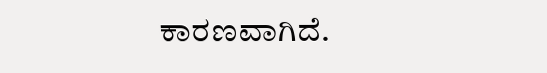ಕಾರಣವಾಗಿದೆ.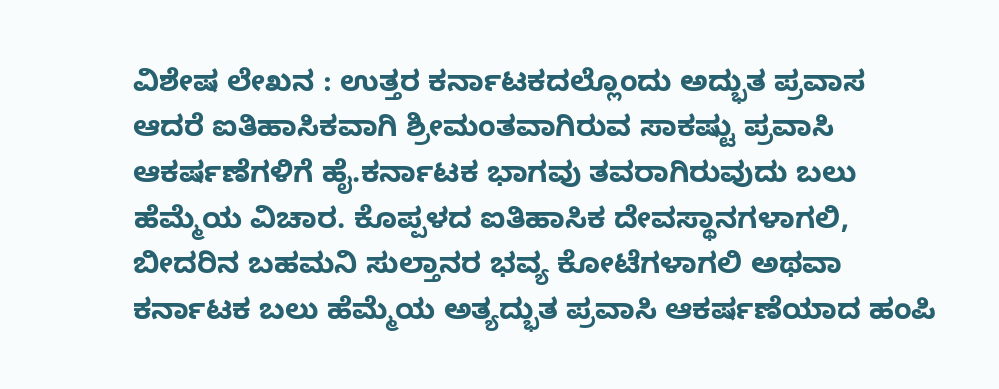ವಿಶೇಷ ಲೇಖನ : ಉತ್ತರ ಕರ್ನಾಟಕದಲ್ಲೊಂದು ಅದ್ಭುತ ಪ್ರವಾಸ
ಆದರೆ ಐತಿಹಾಸಿಕವಾಗಿ ಶ್ರೀಮಂತವಾಗಿರುವ ಸಾಕಷ್ಟು ಪ್ರವಾಸಿ ಆಕರ್ಷಣೆಗಳಿಗೆ ಹೈ.ಕರ್ನಾಟಕ ಭಾಗವು ತವರಾಗಿರುವುದು ಬಲು ಹೆಮ್ಮೆಯ ವಿಚಾರ. ಕೊಪ್ಪಳದ ಐತಿಹಾಸಿಕ ದೇವಸ್ಥಾನಗಳಾಗಲಿ, ಬೀದರಿನ ಬಹಮನಿ ಸುಲ್ತಾನರ ಭವ್ಯ ಕೋಟೆಗಳಾಗಲಿ ಅಥವಾ ಕರ್ನಾಟಕ ಬಲು ಹೆಮ್ಮೆಯ ಅತ್ಯದ್ಭುತ ಪ್ರವಾಸಿ ಆಕರ್ಷಣೆಯಾದ ಹಂಪಿ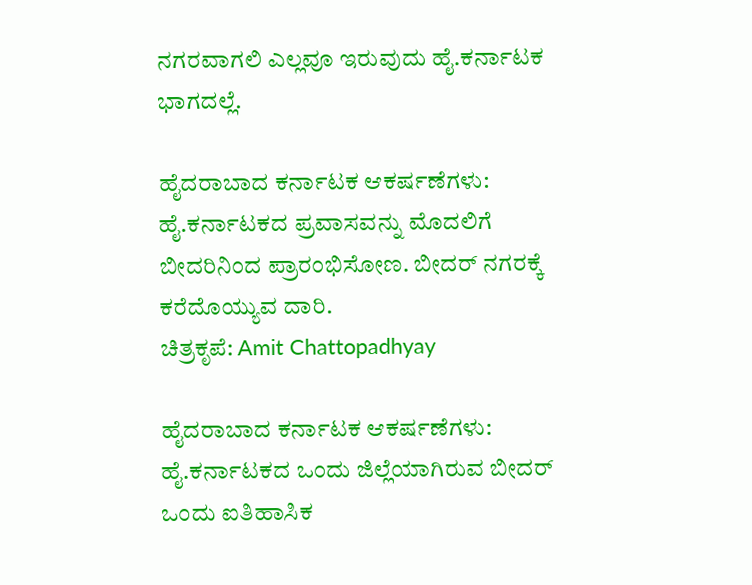ನಗರವಾಗಲಿ ಎಲ್ಲವೂ ಇರುವುದು ಹೈ.ಕರ್ನಾಟಕ ಭಾಗದಲ್ಲೆ.

ಹೈದರಾಬಾದ ಕರ್ನಾಟಕ ಆಕರ್ಷಣೆಗಳು:
ಹೈ.ಕರ್ನಾಟಕದ ಪ್ರವಾಸವನ್ನು ಮೊದಲಿಗೆ ಬೀದರಿನಿಂದ ಪ್ರಾರಂಭಿಸೋಣ. ಬೀದರ್ ನಗರಕ್ಕೆ ಕರೆದೊಯ್ಯುವ ದಾರಿ.
ಚಿತ್ರಕೃಪೆ: Amit Chattopadhyay

ಹೈದರಾಬಾದ ಕರ್ನಾಟಕ ಆಕರ್ಷಣೆಗಳು:
ಹೈ.ಕರ್ನಾಟಕದ ಒಂದು ಜಿಲ್ಲೆಯಾಗಿರುವ ಬೀದರ್ ಒಂದು ಐತಿಹಾಸಿಕ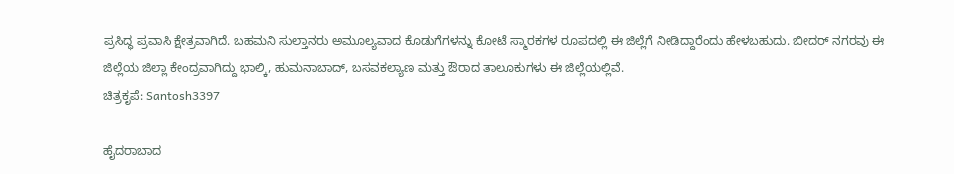ಪ್ರಸಿದ್ಧ ಪ್ರವಾಸಿ ಕ್ಷೇತ್ರವಾಗಿದೆ. ಬಹಮನಿ ಸುಲ್ತಾನರು ಅಮೂಲ್ಯವಾದ ಕೊಡುಗೆಗಳನ್ನು ಕೋಟೆ ಸ್ಮಾರಕಗಳ ರೂಪದಲ್ಲಿ ಈ ಜಿಲ್ಲೆಗೆ ನೀಡಿದ್ದಾರೆಂದು ಹೇಳಬಹುದು. ಬೀದರ್ ನಗರವು ಈ ಜಿಲ್ಲೆಯ ಜಿಲ್ಲಾ ಕೇಂದ್ರವಾಗಿದ್ದು ಭಾಲ್ಕಿ, ಹುಮನಾಬಾದ್, ಬಸವಕಲ್ಯಾಣ ಮತ್ತು ಔರಾದ ತಾಲೂಕುಗಳು ಈ ಜಿಲ್ಲೆಯಲ್ಲಿವೆ.
ಚಿತ್ರಕೃಪೆ: Santosh3397

ಹೈದರಾಬಾದ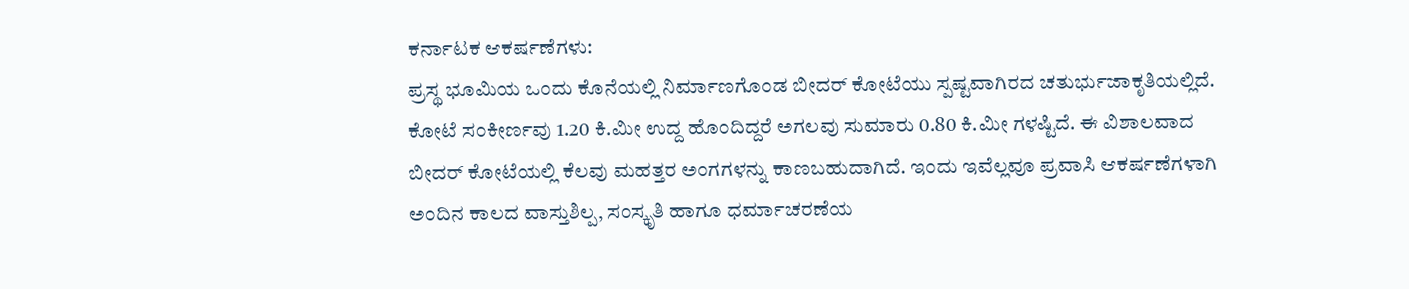ಕರ್ನಾಟಕ ಆಕರ್ಷಣೆಗಳು:
ಪ್ರಸ್ಥ ಭೂಮಿಯ ಒಂದು ಕೊನೆಯಲ್ಲಿ ನಿರ್ಮಾಣಗೊಂಡ ಬೀದರ್ ಕೋಟೆಯು ಸ್ಪಷ್ಟವಾಗಿರದ ಚತುರ್ಭುಜಾಕೃತಿಯಲ್ಲಿದೆ. ಕೋಟೆ ಸಂಕೀರ್ಣವು 1.20 ಕಿ.ಮೀ ಉದ್ದ ಹೊಂದಿದ್ದರೆ ಅಗಲವು ಸುಮಾರು 0.80 ಕಿ.ಮೀ ಗಳಷ್ಟಿದೆ. ಈ ವಿಶಾಲವಾದ ಬೀದರ್ ಕೋಟೆಯಲ್ಲಿ ಕೆಲವು ಮಹತ್ತರ ಅಂಗಗಳನ್ನು ಕಾಣಬಹುದಾಗಿದೆ. ಇಂದು ಇವೆಲ್ಲವೂ ಪ್ರವಾಸಿ ಆಕರ್ಷಣೆಗಳಾಗಿ ಅಂದಿನ ಕಾಲದ ವಾಸ್ತುಶಿಲ್ಪ, ಸಂಸ್ಕೃತಿ ಹಾಗೂ ಧರ್ಮಾಚರಣೆಯ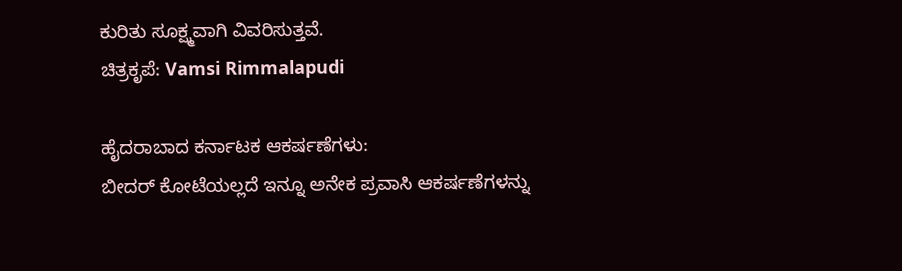ಕುರಿತು ಸೂಕ್ಷ್ಮವಾಗಿ ವಿವರಿಸುತ್ತವೆ.
ಚಿತ್ರಕೃಪೆ: Vamsi Rimmalapudi

ಹೈದರಾಬಾದ ಕರ್ನಾಟಕ ಆಕರ್ಷಣೆಗಳು:
ಬೀದರ್ ಕೋಟೆಯಲ್ಲದೆ ಇನ್ನೂ ಅನೇಕ ಪ್ರವಾಸಿ ಆಕರ್ಷಣೆಗಳನ್ನು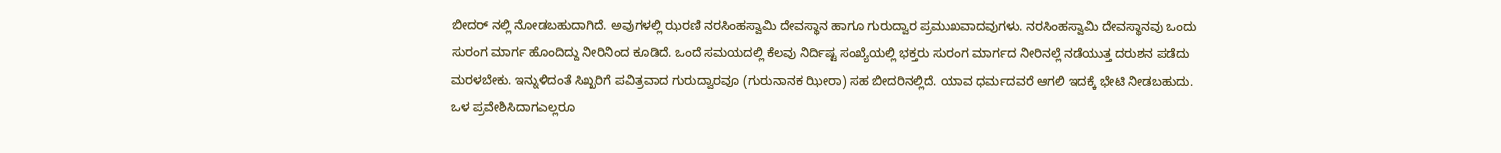ಬೀದರ್ ನಲ್ಲಿ ನೋಡಬಹುದಾಗಿದೆ. ಅವುಗಳಲ್ಲಿ ಝರಣಿ ನರಸಿಂಹಸ್ವಾಮಿ ದೇವಸ್ಥಾನ ಹಾಗೂ ಗುರುದ್ವಾರ ಪ್ರಮುಖವಾದವುಗಳು. ನರಸಿಂಹಸ್ವಾಮಿ ದೇವಸ್ಥಾನವು ಒಂದು ಸುರಂಗ ಮಾರ್ಗ ಹೊಂದಿದ್ದು ನೀರಿನಿಂದ ಕೂಡಿದೆ. ಒಂದೆ ಸಮಯದಲ್ಲಿ ಕೆಲವು ನಿರ್ದಿಷ್ಟ ಸಂಖ್ಯೆಯಲ್ಲಿ ಭಕ್ತರು ಸುರಂಗ ಮಾರ್ಗದ ನೀರಿನಲ್ಲೆ ನಡೆಯುತ್ತ ದರುಶನ ಪಡೆದು ಮರಳಬೇಕು. ಇನ್ನುಳಿದಂತೆ ಸಿಖ್ಖರಿಗೆ ಪವಿತ್ರವಾದ ಗುರುದ್ವಾರವೂ (ಗುರುನಾನಕ ಝೀರಾ) ಸಹ ಬೀದರಿನಲ್ಲಿದೆ. ಯಾವ ಧರ್ಮದವರೆ ಆಗಲಿ ಇದಕ್ಕೆ ಭೇಟಿ ನೀಡಬಹುದು. ಒಳ ಪ್ರವೇಶಿಸಿದಾಗಎಲ್ಲರೂ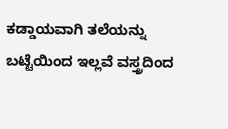ಕಡ್ಡಾಯವಾಗಿ ತಲೆಯನ್ನು ಬಟ್ಟೆಯಿಂದ ಇಲ್ಲವೆ ವಸ್ತ್ರದಿಂದ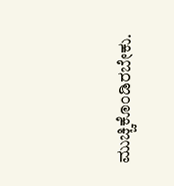ಮುಚ್ಚಿಕೊಂಡಿರಬೇಕು.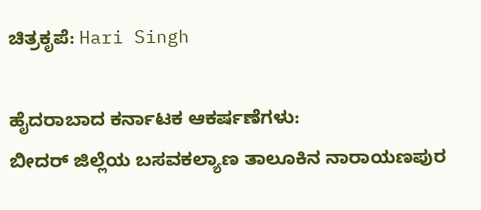ಚಿತ್ರಕೃಪೆ: Hari Singh

ಹೈದರಾಬಾದ ಕರ್ನಾಟಕ ಆಕರ್ಷಣೆಗಳು:
ಬೀದರ್ ಜಿಲ್ಲೆಯ ಬಸವಕಲ್ಯಾಣ ತಾಲೂಕಿನ ನಾರಾಯಣಪುರ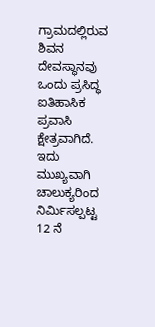ಗ್ರಾಮದಲ್ಲಿರುವ ಶಿವನ ದೇವಸ್ಥಾನವು ಒಂದು ಪ್ರಸಿದ್ಧ ಐತಿಹಾಸಿಕ ಪ್ರವಾಸಿ ಕ್ಷೇತ್ರವಾಗಿದೆ. ಇದು ಮುಖ್ಯವಾಗಿ ಚಾಲುಕ್ಯರಿಂದ ನಿರ್ಮಿಸಲ್ಪಟ್ಟ 12 ನೆ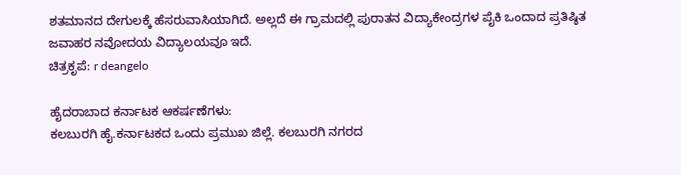ಶತಮಾನದ ದೇಗುಲಕ್ಕೆ ಹೆಸರುವಾಸಿಯಾಗಿದೆ. ಅಲ್ಲದೆ ಈ ಗ್ರಾಮದಲ್ಲಿ ಪುರಾತನ ವಿದ್ಯಾಕೇಂದ್ರಗಳ ಪೈಕಿ ಒಂದಾದ ಪ್ರತಿಷ್ಠಿತ ಜವಾಹರ ನವೋದಯ ವಿದ್ಯಾಲಯವೂ ಇದೆ.
ಚಿತ್ರಕೃಪೆ: r deangelo

ಹೈದರಾಬಾದ ಕರ್ನಾಟಕ ಆಕರ್ಷಣೆಗಳು:
ಕಲಬುರಗಿ ಹೈ.ಕರ್ನಾಟಕದ ಒಂದು ಪ್ರಮುಖ ಜಿಲ್ಲೆ. ಕಲಬುರಗಿ ನಗರದ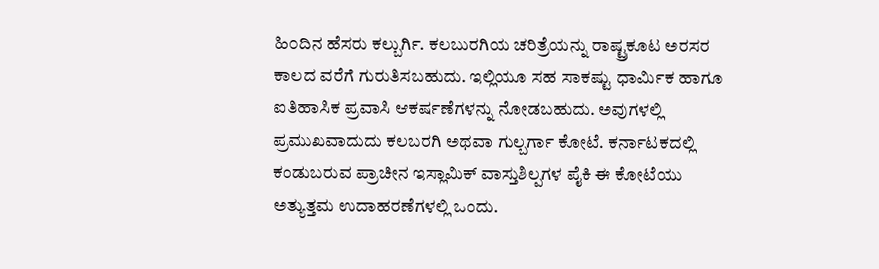ಹಿ೦ದಿನ ಹೆಸರು ಕಲ್ಬುರ್ಗಿ. ಕಲಬುರಗಿಯ ಚರಿತ್ರೆಯನ್ನು ರಾಷ್ಟ್ರಕೂಟ ಅರಸರ ಕಾಲದ ವರೆಗೆ ಗುರುತಿಸಬಹುದು. ಇಲ್ಲಿಯೂ ಸಹ ಸಾಕಷ್ಟು ಧಾರ್ಮಿಕ ಹಾಗೂ ಐತಿಹಾಸಿಕ ಪ್ರವಾಸಿ ಆಕರ್ಷಣೆಗಳನ್ನು ನೋಡಬಹುದು. ಅವುಗಳಲ್ಲಿ ಪ್ರಮುಖವಾದುದು ಕಲಬರಗಿ ಅಥವಾ ಗುಲ್ಬರ್ಗಾ ಕೋಟೆ. ಕರ್ನಾಟಕದಲ್ಲಿ ಕಂಡುಬರುವ ಪ್ರಾಚೀನ ಇಸ್ಲಾಮಿಕ್ ವಾಸ್ತುಶಿಲ್ಪಗಳ ಪೈಕಿ ಈ ಕೋಟೆಯು ಅತ್ಯುತ್ತಮ ಉದಾಹರಣೆಗಳಲ್ಲಿ ಒಂದು.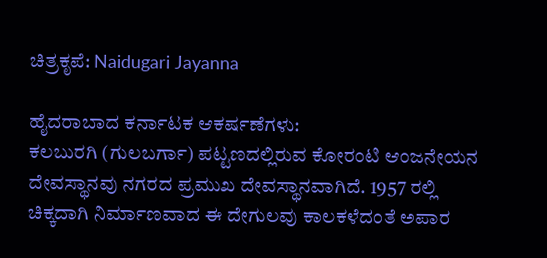ಚಿತ್ರಕೃಪೆ: Naidugari Jayanna

ಹೈದರಾಬಾದ ಕರ್ನಾಟಕ ಆಕರ್ಷಣೆಗಳು:
ಕಲಬುರಗಿ (ಗುಲಬರ್ಗಾ) ಪಟ್ಟಣದಲ್ಲಿರುವ ಕೋರಂಟಿ ಆಂಜನೇಯನ ದೇವಸ್ಥಾನವು ನಗರದ ಪ್ರಮುಖ ದೇವಸ್ಥಾನವಾಗಿದೆ. 1957 ರಲ್ಲಿ ಚಿಕ್ಕದಾಗಿ ನಿರ್ಮಾಣವಾದ ಈ ದೇಗುಲವು ಕಾಲಕಳೆದಂತೆ ಅಪಾರ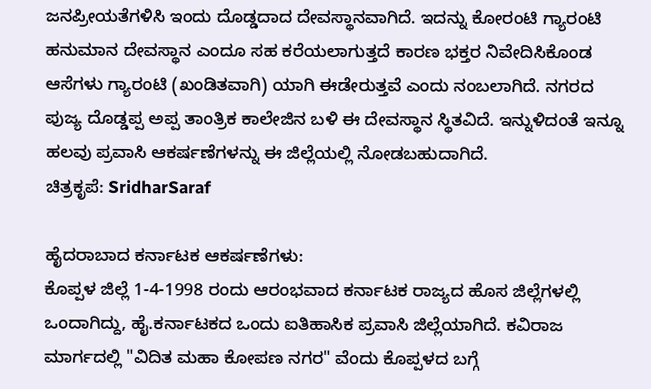ಜನಪ್ರೀಯತೆಗಳಿಸಿ ಇಂದು ದೊಡ್ಡದಾದ ದೇವಸ್ಥಾನವಾಗಿದೆ. ಇದನ್ನು ಕೋರಂಟಿ ಗ್ಯಾರಂಟಿ ಹನುಮಾನ ದೇವಸ್ಥಾನ ಎಂದೂ ಸಹ ಕರೆಯಲಾಗುತ್ತದೆ ಕಾರಣ ಭಕ್ತರ ನಿವೇದಿಸಿಕೊಂಡ ಆಸೆಗಳು ಗ್ಯಾರಂಟಿ (ಖಂಡಿತವಾಗಿ) ಯಾಗಿ ಈಡೇರುತ್ತವೆ ಎಂದು ನಂಬಲಾಗಿದೆ. ನಗರದ ಪುಜ್ಯ ದೊಡ್ಡಪ್ಪ ಅಪ್ಪ ತಾಂತ್ರಿಕ ಕಾಲೇಜಿನ ಬಳಿ ಈ ದೇವಸ್ಥಾನ ಸ್ಥಿತವಿದೆ. ಇನ್ನುಳಿದಂತೆ ಇನ್ನೂ ಹಲವು ಪ್ರವಾಸಿ ಆಕರ್ಷಣೆಗಳನ್ನು ಈ ಜಿಲ್ಲೆಯಲ್ಲಿ ನೋಡಬಹುದಾಗಿದೆ.
ಚಿತ್ರಕೃಪೆ: SridharSaraf

ಹೈದರಾಬಾದ ಕರ್ನಾಟಕ ಆಕರ್ಷಣೆಗಳು:
ಕೊಪ್ಪಳ ಜಿಲ್ಲೆ 1-4-1998 ರಂದು ಆರಂಭವಾದ ಕರ್ನಾಟಕ ರಾಜ್ಯದ ಹೊಸ ಜಿಲ್ಲೆಗಳಲ್ಲಿ ಒಂದಾಗಿದ್ದು, ಹೈ.ಕರ್ನಾಟಕದ ಒಂದು ಐತಿಹಾಸಿಕ ಪ್ರವಾಸಿ ಜಿಲ್ಲೆಯಾಗಿದೆ. ಕವಿರಾಜ ಮಾರ್ಗದಲ್ಲಿ "ವಿದಿತ ಮಹಾ ಕೋಪಣ ನಗರ" ವೆಂದು ಕೊಪ್ಪಳದ ಬಗ್ಗೆ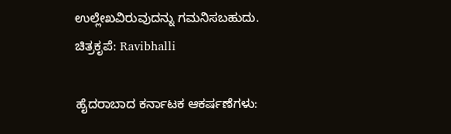ಉಲ್ಲೇಖವಿರುವುದನ್ನು ಗಮನಿಸಬಹುದು.
ಚಿತ್ರಕೃಪೆ: Ravibhalli

ಹೈದರಾಬಾದ ಕರ್ನಾಟಕ ಆಕರ್ಷಣೆಗಳು: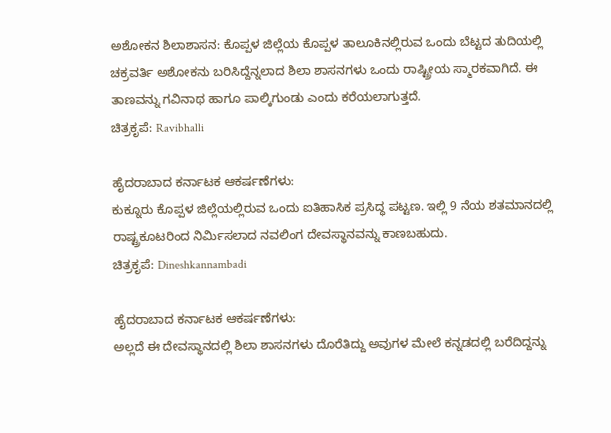ಅಶೋಕನ ಶಿಲಾಶಾಸನ: ಕೊಪ್ಪಳ ಜಿಲ್ಲೆಯ ಕೊಪ್ಪಳ ತಾಲೂಕಿನಲ್ಲಿರುವ ಒಂದು ಬೆಟ್ಟದ ತುದಿಯಲ್ಲಿ ಚಕ್ರವರ್ತಿ ಅಶೋಕನು ಬರಿಸಿದ್ದೆನ್ನಲಾದ ಶಿಲಾ ಶಾಸನಗಳು ಒಂದು ರಾಷ್ಟ್ರೀಯ ಸ್ಮಾರಕವಾಗಿದೆ. ಈ ತಾಣವನ್ನು ಗವಿನಾಥ ಹಾಗೂ ಪಾಲ್ಕಿಗುಂಡು ಎಂದು ಕರೆಯಲಾಗುತ್ತದೆ.
ಚಿತ್ರಕೃಪೆ: Ravibhalli

ಹೈದರಾಬಾದ ಕರ್ನಾಟಕ ಆಕರ್ಷಣೆಗಳು:
ಕುಕ್ನೂರು ಕೊಪ್ಪಳ ಜಿಲ್ಲೆಯಲ್ಲಿರುವ ಒಂದು ಐತಿಹಾಸಿಕ ಪ್ರಸಿದ್ಧ ಪಟ್ಟಣ. ಇಲ್ಲಿ 9 ನೆಯ ಶತಮಾನದಲ್ಲಿ ರಾಷ್ಟ್ರಕೂಟರಿಂದ ನಿರ್ಮಿಸಲಾದ ನವಲಿಂಗ ದೇವಸ್ಥಾನವನ್ನು ಕಾಣಬಹುದು.
ಚಿತ್ರಕೃಪೆ: Dineshkannambadi

ಹೈದರಾಬಾದ ಕರ್ನಾಟಕ ಆಕರ್ಷಣೆಗಳು:
ಅಲ್ಲದೆ ಈ ದೇವಸ್ಥಾನದಲ್ಲಿ ಶಿಲಾ ಶಾಸನಗಳು ದೊರೆತಿದ್ದು ಅವುಗಳ ಮೇಲೆ ಕನ್ನಡದಲ್ಲಿ ಬರೆದಿದ್ದನ್ನು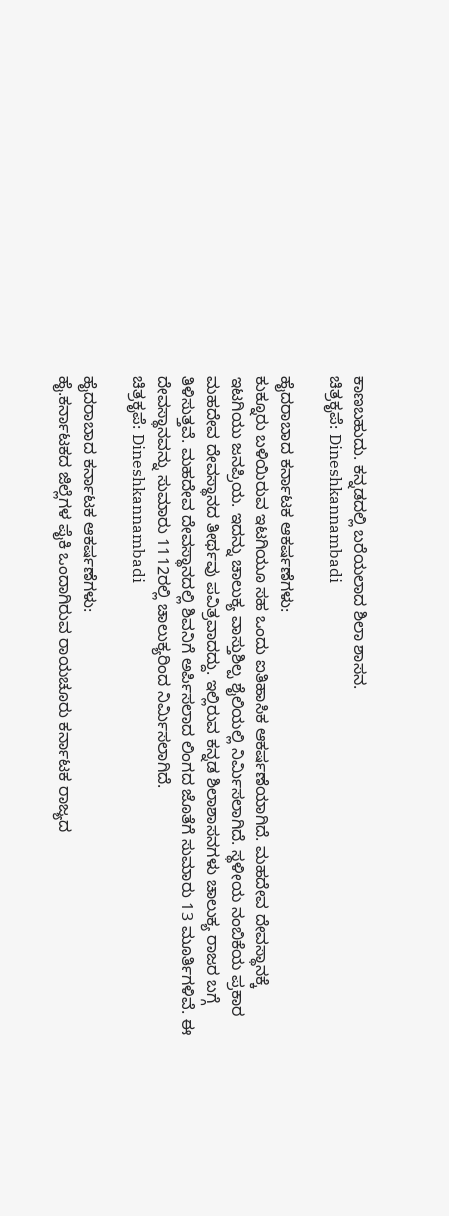ಕಾಣಬಹುದು. ಕನ್ನಡದಲ್ಲಿ ಬರೆಯಲಾದ ಶಿಲಾ ಶಾಸನ.
ಚಿತ್ರಕೃಪೆ: Dineshkannambadi

ಹೈದರಾಬಾದ ಕರ್ನಾಟಕ ಆಕರ್ಷಣೆಗಳು:
ಕುಕ್ನೂರು ಬಳಿಯಿರುವ ಇಟಗಿಯೂ ಸಹ ಒಂದು ಐತಿಹಾಸಿಕ ಆಕರ್ಷಣೆಯಾಗಿದೆ. ಮಹದೇವ ದೇವಸ್ಥಾನಕ್ಕೆ ಇಟಗಿಯು ಜನಪ್ರಿಯ. ಇದನ್ನು ಚಾಲುಕ್ಯ ವಾಸ್ತುಶಿಲ್ಪ ಶೈಲಿಯಲ್ಲಿ ನಿರ್ಮಿಸಲಾಗಿದೆ. ಸ್ಥಳೀಯ ನಂಬಿಕೆಯ ಪ್ರಕಾರ ಮಹದೇವ ದೇವಸ್ಥಾನದ ತೀರ್ಥವು ಪವಿತ್ರವಾದದ್ದು. ಇಲ್ಲಿರುವ ಕನ್ನಡ ಶಿಲಾಶಾಸನಗಳು ಚಾಲುಕ್ಯ ರಾಜರ ಬಗ್ಗೆ ತಿಳಿಸುತ್ತವೆ. ಮಹದೇವ ದೇವಸ್ಥಾನದಲ್ಲಿ ಶಿವನಿಗೆ ಅರ್ಪಿಸಲಾದ ಲಿಂಗದ ಜೊತೆಗೆ ಸುಮಾರು 13 ಮೂರ್ತಿಗಳಿವೆ. ಈ ದೇವಸ್ಥಾನವನ್ನು ಸುಮಾರು 1112ರಲ್ಲಿ ಚಾಲುಕ್ಯರಿಂದ ನಿರ್ಮಿಸಲಾಗಿದೆ.
ಚಿತ್ರಕೃಪೆ: Dineshkannambadi

ಹೈದರಾಬಾದ ಕರ್ನಾಟಕ ಆಕರ್ಷಣೆಗಳು:
ಹೈ.ಕರ್ನಾಟಕದ ಜಿಲ್ಲೆಗಳ ಪೈಕಿ ಒಂದಾಗಿರುವ ರಾಯಚೂರು ಕರ್ನಾಟಕ ರಾಜ್ಯದ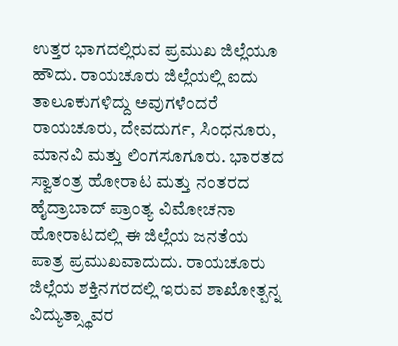ಉತ್ತರ ಭಾಗದಲ್ಲಿರುವ ಪ್ರಮುಖ ಜಿಲ್ಲೆಯೂ ಹೌದು. ರಾಯಚೂರು ಜಿಲ್ಲೆಯಲ್ಲಿ ಐದು ತಾಲೂಕುಗಳಿದ್ದು ಅವುಗಳೆಂದರೆ ರಾಯಚೂರು, ದೇವದುರ್ಗ, ಸಿಂಧನೂರು, ಮಾನವಿ ಮತ್ತು ಲಿಂಗಸೂಗೂರು. ಭಾರತದ ಸ್ವಾತಂತ್ರ ಹೋರಾಟ ಮತ್ತು ನಂತರದ ಹೈದ್ರಾಬಾದ್ ಪ್ರಾಂತ್ಯ ವಿಮೋಚನಾ ಹೋರಾಟದಲ್ಲಿ ಈ ಜಿಲ್ಲೆಯ ಜನತೆಯ ಪಾತ್ರ ಪ್ರಮುಖವಾದುದು. ರಾಯಚೂರು ಜಿಲ್ಲೆಯ ಶಕ್ತಿನಗರದಲ್ಲಿ ಇರುವ ಶಾಖೋತ್ಪನ್ನ ವಿದ್ಯುತ್ಸ್ಥಾವರ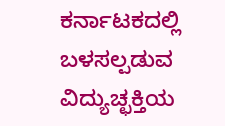ಕರ್ನಾಟಕದಲ್ಲಿ ಬಳಸಲ್ಪಡುವ ವಿದ್ಯುಚ್ಛಕ್ತಿಯ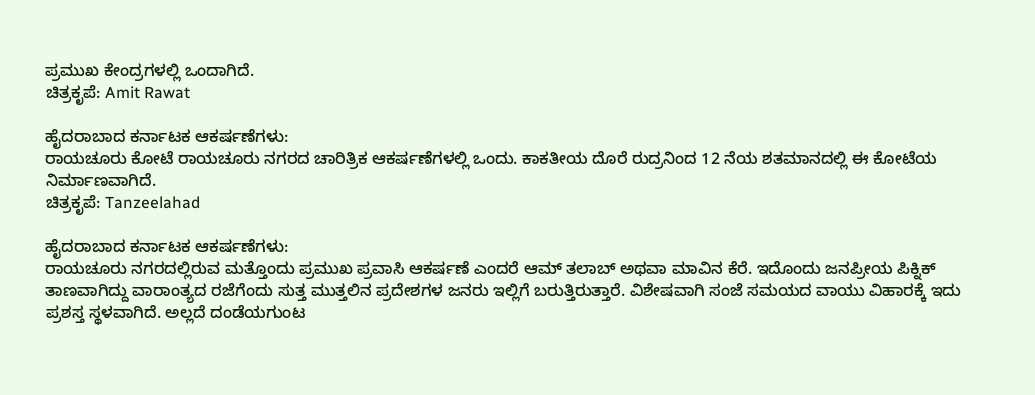ಪ್ರಮುಖ ಕೇಂದ್ರಗಳಲ್ಲಿ ಒಂದಾಗಿದೆ.
ಚಿತ್ರಕೃಪೆ: Amit Rawat

ಹೈದರಾಬಾದ ಕರ್ನಾಟಕ ಆಕರ್ಷಣೆಗಳು:
ರಾಯಚೂರು ಕೋಟೆ ರಾಯಚೂರು ನಗರದ ಚಾರಿತ್ರಿಕ ಆಕರ್ಷಣೆಗಳಲ್ಲಿ ಒಂದು. ಕಾಕತೀಯ ದೊರೆ ರುದ್ರನಿಂದ 12 ನೆಯ ಶತಮಾನದಲ್ಲಿ ಈ ಕೋಟೆಯ ನಿರ್ಮಾಣವಾಗಿದೆ.
ಚಿತ್ರಕೃಪೆ: Tanzeelahad

ಹೈದರಾಬಾದ ಕರ್ನಾಟಕ ಆಕರ್ಷಣೆಗಳು:
ರಾಯಚೂರು ನಗರದಲ್ಲಿರುವ ಮತ್ತೊಂದು ಪ್ರಮುಖ ಪ್ರವಾಸಿ ಆಕರ್ಷಣೆ ಎಂದರೆ ಆಮ್ ತಲಾಬ್ ಅಥವಾ ಮಾವಿನ ಕೆರೆ. ಇದೊಂದು ಜನಪ್ರೀಯ ಪಿಕ್ನಿಕ್ ತಾಣವಾಗಿದ್ದು ವಾರಾಂತ್ಯದ ರಜೆಗೆಂದು ಸುತ್ತ ಮುತ್ತಲಿನ ಪ್ರದೇಶಗಳ ಜನರು ಇಲ್ಲಿಗೆ ಬರುತ್ತಿರುತ್ತಾರೆ. ವಿಶೇಷವಾಗಿ ಸಂಜೆ ಸಮಯದ ವಾಯು ವಿಹಾರಕ್ಕೆ ಇದು ಪ್ರಶಸ್ತ ಸ್ಥಳವಾಗಿದೆ. ಅಲ್ಲದೆ ದಂಡೆಯಗುಂಟ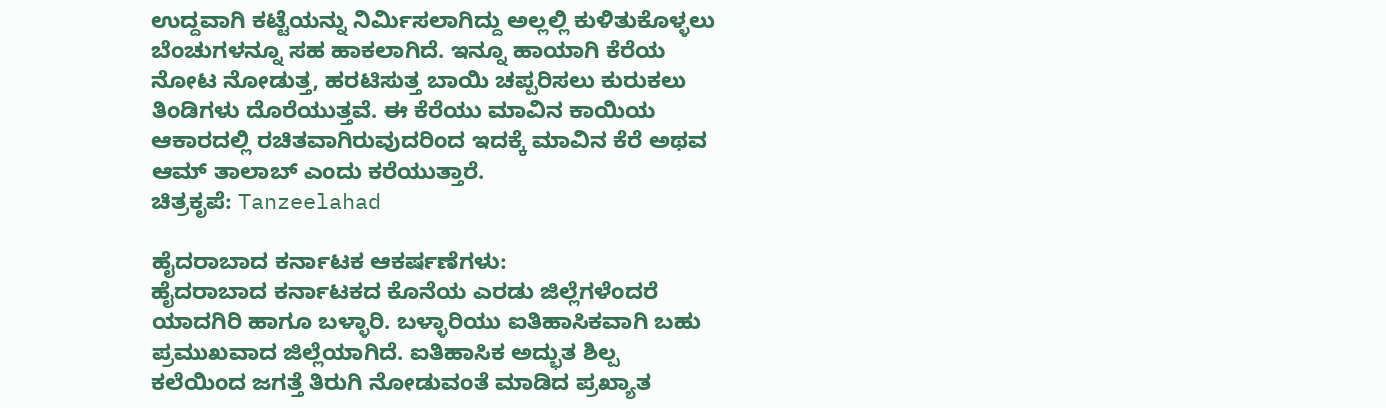ಉದ್ದವಾಗಿ ಕಟ್ಟೆಯನ್ನು ನಿರ್ಮಿಸಲಾಗಿದ್ದು ಅಲ್ಲಲ್ಲಿ ಕುಳಿತುಕೊಳ್ಳಲು ಬೆಂಚುಗಳನ್ನೂ ಸಹ ಹಾಕಲಾಗಿದೆ. ಇನ್ನೂ ಹಾಯಾಗಿ ಕೆರೆಯ ನೋಟ ನೋಡುತ್ತ, ಹರಟಿಸುತ್ತ ಬಾಯಿ ಚಪ್ಪರಿಸಲು ಕುರುಕಲು ತಿಂಡಿಗಳು ದೊರೆಯುತ್ತವೆ. ಈ ಕೆರೆಯು ಮಾವಿನ ಕಾಯಿಯ ಆಕಾರದಲ್ಲಿ ರಚಿತವಾಗಿರುವುದರಿಂದ ಇದಕ್ಕೆ ಮಾವಿನ ಕೆರೆ ಅಥವ ಆಮ್ ತಾಲಾಬ್ ಎಂದು ಕರೆಯುತ್ತಾರೆ.
ಚಿತ್ರಕೃಪೆ: Tanzeelahad

ಹೈದರಾಬಾದ ಕರ್ನಾಟಕ ಆಕರ್ಷಣೆಗಳು:
ಹೈದರಾಬಾದ ಕರ್ನಾಟಕದ ಕೊನೆಯ ಎರಡು ಜಿಲ್ಲೆಗಳೆಂದರೆ ಯಾದಗಿರಿ ಹಾಗೂ ಬಳ್ಳಾರಿ. ಬಳ್ಳಾರಿಯು ಐತಿಹಾಸಿಕವಾಗಿ ಬಹು ಪ್ರಮುಖವಾದ ಜಿಲ್ಲೆಯಾಗಿದೆ. ಐತಿಹಾಸಿಕ ಅದ್ಭುತ ಶಿಲ್ಪ ಕಲೆಯಿಂದ ಜಗತ್ತೆ ತಿರುಗಿ ನೋಡುವಂತೆ ಮಾಡಿದ ಪ್ರಖ್ಯಾತ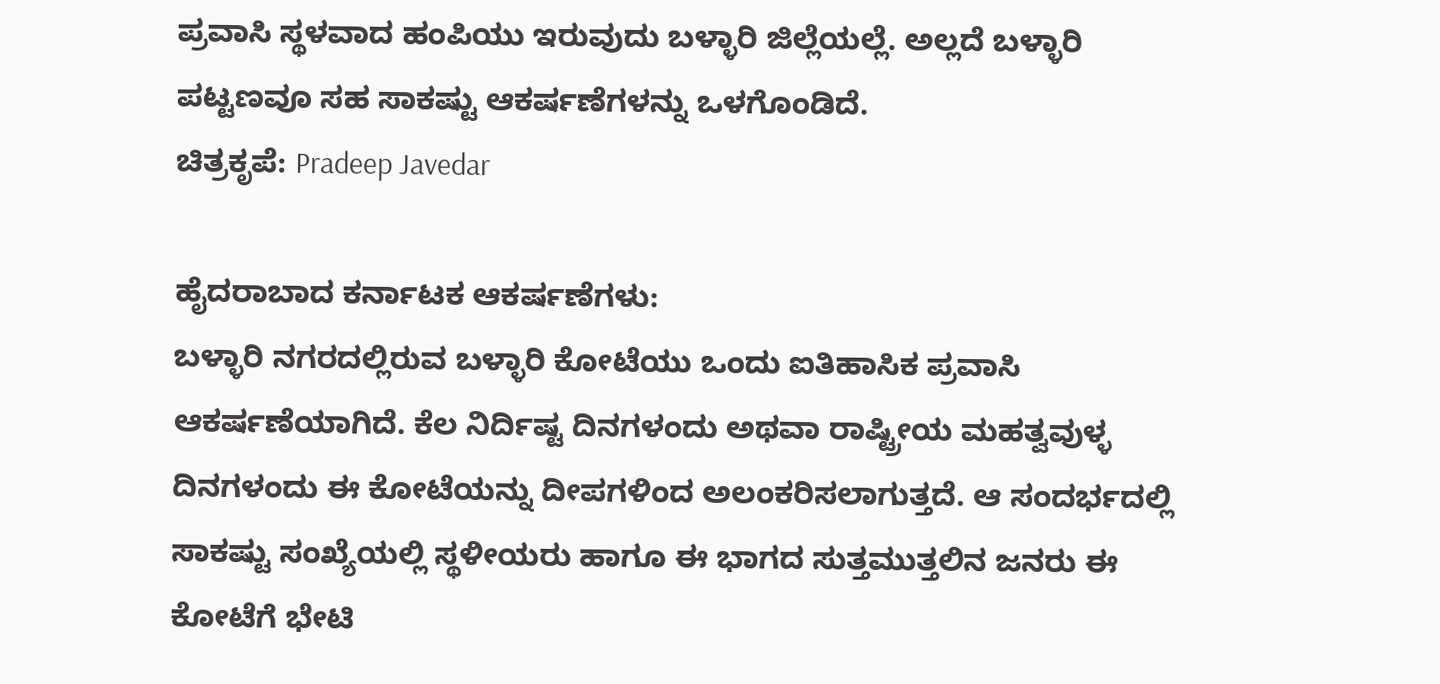ಪ್ರವಾಸಿ ಸ್ಥಳವಾದ ಹಂಪಿಯು ಇರುವುದು ಬಳ್ಳಾರಿ ಜಿಲ್ಲೆಯಲ್ಲೆ. ಅಲ್ಲದೆ ಬಳ್ಳಾರಿ ಪಟ್ಟಣವೂ ಸಹ ಸಾಕಷ್ಟು ಆಕರ್ಷಣೆಗಳನ್ನು ಒಳಗೊಂಡಿದೆ.
ಚಿತ್ರಕೃಪೆ: Pradeep Javedar

ಹೈದರಾಬಾದ ಕರ್ನಾಟಕ ಆಕರ್ಷಣೆಗಳು:
ಬಳ್ಳಾರಿ ನಗರದಲ್ಲಿರುವ ಬಳ್ಳಾರಿ ಕೋಟೆಯು ಒಂದು ಐತಿಹಾಸಿಕ ಪ್ರವಾಸಿ ಆಕರ್ಷಣೆಯಾಗಿದೆ. ಕೆಲ ನಿರ್ದಿಷ್ಟ ದಿನಗಳಂದು ಅಥವಾ ರಾಷ್ಟ್ರೀಯ ಮಹತ್ವವುಳ್ಳ ದಿನಗಳಂದು ಈ ಕೋಟೆಯನ್ನು ದೀಪಗಳಿಂದ ಅಲಂಕರಿಸಲಾಗುತ್ತದೆ. ಆ ಸಂದರ್ಭದಲ್ಲಿ ಸಾಕಷ್ಟು ಸಂಖ್ಯೆಯಲ್ಲಿ ಸ್ಥಳೀಯರು ಹಾಗೂ ಈ ಭಾಗದ ಸುತ್ತಮುತ್ತಲಿನ ಜನರು ಈ ಕೋಟೆಗೆ ಭೇಟಿ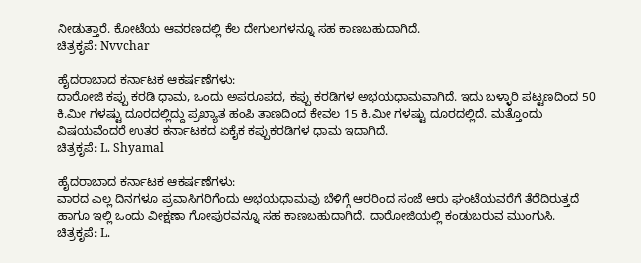ನೀಡುತ್ತಾರೆ. ಕೋಟೆಯ ಆವರಣದಲ್ಲಿ ಕೆಲ ದೇಗುಲಗಳನ್ನೂ ಸಹ ಕಾಣಬಹುದಾಗಿದೆ.
ಚಿತ್ರಕೃಪೆ: Nvvchar

ಹೈದರಾಬಾದ ಕರ್ನಾಟಕ ಆಕರ್ಷಣೆಗಳು:
ದಾರೋಜಿ ಕಪ್ಪು ಕರಡಿ ಧಾಮ, ಒಂದು ಅಪರೂಪದ, ಕಪ್ಪು ಕರಡಿಗಳ ಅಭಯಧಾಮವಾಗಿದೆ. ಇದು ಬಳ್ಳಾರಿ ಪಟ್ಟಣದಿಂದ 50 ಕಿ.ಮೀ ಗಳಷ್ಟು ದೂರದಲ್ಲಿದ್ದು ಪ್ರಖ್ಯಾತ ಹಂಪಿ ತಾಣದಿಂದ ಕೇವಲ 15 ಕಿ.ಮೀ ಗಳಷ್ಟು ದೂರದಲ್ಲಿದೆ. ಮತ್ತೊಂದು ವಿಷಯವೆಂದರೆ ಉತರ ಕರ್ನಾಟಕದ ಏಕೈಕ ಕಪ್ಪುಕರಡಿಗಳ ಧಾಮ ಇದಾಗಿದೆ.
ಚಿತ್ರಕೃಪೆ: L. Shyamal

ಹೈದರಾಬಾದ ಕರ್ನಾಟಕ ಆಕರ್ಷಣೆಗಳು:
ವಾರದ ಎಲ್ಲ ದಿನಗಳೂ ಪ್ರವಾಸಿಗರಿಗೆಂದು ಅಭಯಧಾಮವು ಬೆಳಿಗ್ಗೆ ಆರರಿಂದ ಸಂಜೆ ಆರು ಘಂಟೆಯವರೆಗೆ ತೆರೆದಿರುತ್ತದೆ ಹಾಗೂ ಇಲ್ಲಿ ಒಂದು ವೀಕ್ಷಣಾ ಗೋಪುರವನ್ನೂ ಸಹ ಕಾಣಬಹುದಾಗಿದೆ. ದಾರೋಜಿಯಲ್ಲಿ ಕಂಡುಬರುವ ಮುಂಗುಸಿ.
ಚಿತ್ರಕೃಪೆ: L.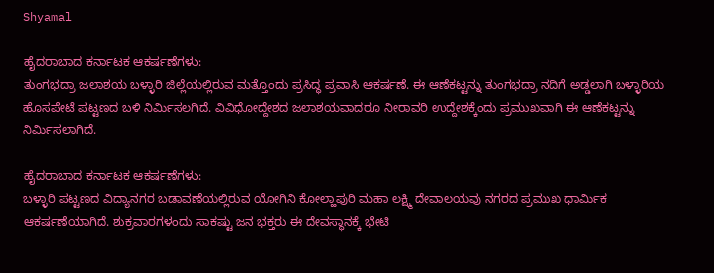Shyamal

ಹೈದರಾಬಾದ ಕರ್ನಾಟಕ ಆಕರ್ಷಣೆಗಳು:
ತುಂಗಭದ್ರಾ ಜಲಾಶಯ ಬಳ್ಳಾರಿ ಜಿಲ್ಲೆಯಲ್ಲಿರುವ ಮತ್ತೊಂದು ಪ್ರಸಿದ್ಧ ಪ್ರವಾಸಿ ಆಕರ್ಷಣೆ. ಈ ಆಣೆಕಟ್ಟನ್ನು ತುಂಗಭದ್ರಾ ನದಿಗೆ ಅಡ್ಡಲಾಗಿ ಬಳ್ಳಾರಿಯ ಹೊಸಪೇಟೆ ಪಟ್ಟಣದ ಬಳಿ ನಿರ್ಮಿಸಲಗಿದೆ. ವಿವಿಧೋದ್ದೇಶದ ಜಲಾಶಯವಾದರೂ ನೀರಾವರಿ ಉದ್ದೇಶಕ್ಕೆಂದು ಪ್ರಮುಖವಾಗಿ ಈ ಆಣೆಕಟ್ಟನ್ನು ನಿರ್ಮಿಸಲಾಗಿದೆ.

ಹೈದರಾಬಾದ ಕರ್ನಾಟಕ ಆಕರ್ಷಣೆಗಳು:
ಬಳ್ಳಾರಿ ಪಟ್ಟಣದ ವಿದ್ಯಾನಗರ ಬಡಾವಣೆಯಲ್ಲಿರುವ ಯೋಗಿನಿ ಕೋಲ್ಹಾಪುರಿ ಮಹಾ ಲಕ್ಷ್ಮಿ ದೇವಾಲಯವು ನಗರದ ಪ್ರಮುಖ ಧಾರ್ಮಿಕ ಆಕರ್ಷಣೆಯಾಗಿದೆ. ಶುಕ್ರವಾರಗಳಂದು ಸಾಕಷ್ಟು ಜನ ಭಕ್ತರು ಈ ದೇವಸ್ಥಾನಕ್ಕೆ ಭೇಟಿ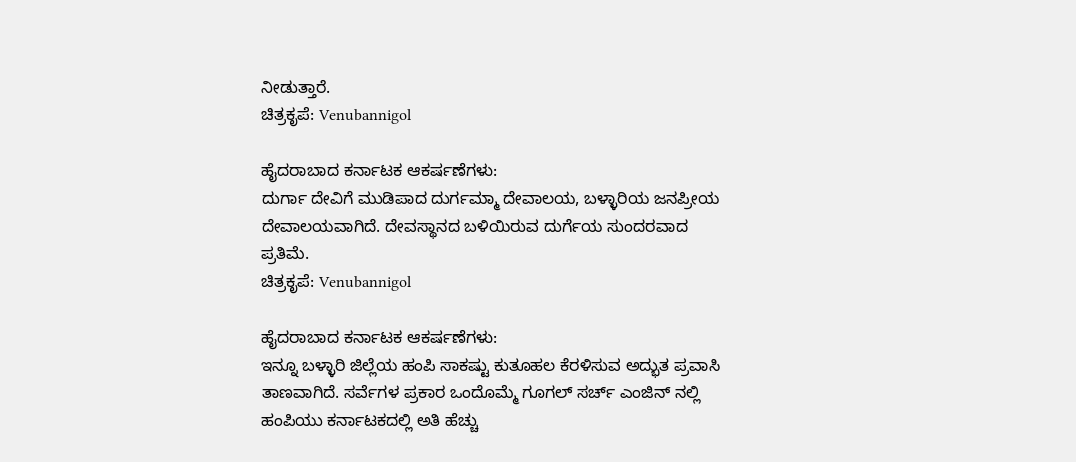ನೀಡುತ್ತಾರೆ.
ಚಿತ್ರಕೃಪೆ: Venubannigol

ಹೈದರಾಬಾದ ಕರ್ನಾಟಕ ಆಕರ್ಷಣೆಗಳು:
ದುರ್ಗಾ ದೇವಿಗೆ ಮುಡಿಪಾದ ದುರ್ಗಮ್ಮಾ ದೇವಾಲಯ, ಬಳ್ಳಾರಿಯ ಜನಪ್ರೀಯ ದೇವಾಲಯವಾಗಿದೆ. ದೇವಸ್ಥಾನದ ಬಳಿಯಿರುವ ದುರ್ಗೆಯ ಸುಂದರವಾದ ಪ್ರತಿಮೆ.
ಚಿತ್ರಕೃಪೆ: Venubannigol

ಹೈದರಾಬಾದ ಕರ್ನಾಟಕ ಆಕರ್ಷಣೆಗಳು:
ಇನ್ನೂ ಬಳ್ಳಾರಿ ಜಿಲ್ಲೆಯ ಹಂಪಿ ಸಾಕಷ್ಟು ಕುತೂಹಲ ಕೆರಳಿಸುವ ಅದ್ಭುತ ಪ್ರವಾಸಿ ತಾಣವಾಗಿದೆ. ಸರ್ವೆಗಳ ಪ್ರಕಾರ ಒಂದೊಮ್ಮೆ ಗೂಗಲ್ ಸರ್ಚ್ ಎಂಜಿನ್ ನಲ್ಲಿ ಹಂಪಿಯು ಕರ್ನಾಟಕದಲ್ಲಿ ಅತಿ ಹೆಚ್ಚು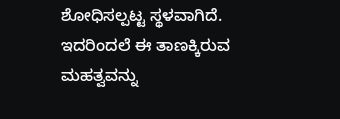ಶೋಧಿಸಲ್ಪಟ್ಟ ಸ್ಥಳವಾಗಿದೆ. ಇದರಿಂದಲೆ ಈ ತಾಣಕ್ಕಿರುವ ಮಹತ್ವವನ್ನು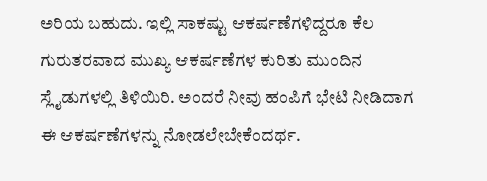ಅರಿಯ ಬಹುದು. ಇಲ್ಲಿ ಸಾಕಷ್ಟು ಆಕರ್ಷಣೆಗಳಿದ್ದರೂ ಕೆಲ ಗುರುತರವಾದ ಮುಖ್ಯ ಆಕರ್ಷಣೆಗಳ ಕುರಿತು ಮುಂದಿನ ಸ್ಲೈಡುಗಳಲ್ಲಿ ತಿಳಿಯಿರಿ. ಅಂದರೆ ನೀವು ಹಂಪಿಗೆ ಭೇಟಿ ನೀಡಿದಾಗ ಈ ಆಕರ್ಷಣೆಗಳನ್ನು ನೋಡಲೇಬೇಕೆಂದರ್ಥ.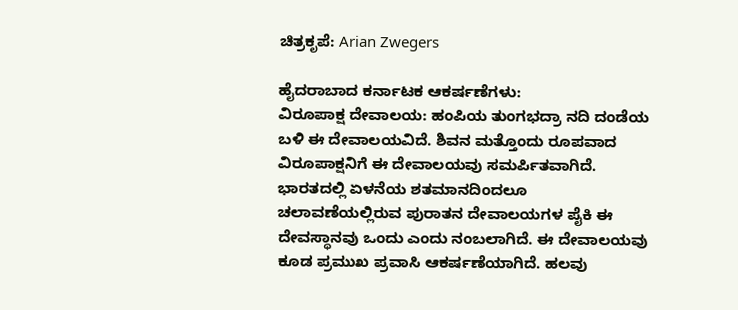ಚಿತ್ರಕೃಪೆ: Arian Zwegers

ಹೈದರಾಬಾದ ಕರ್ನಾಟಕ ಆಕರ್ಷಣೆಗಳು:
ವಿರೂಪಾಕ್ಷ ದೇವಾಲಯ: ಹಂಪಿಯ ತುಂಗಭದ್ರಾ ನದಿ ದಂಡೆಯ ಬಳಿ ಈ ದೇವಾಲಯವಿದೆ. ಶಿವನ ಮತ್ತೊಂದು ರೂಪವಾದ ವಿರೂಪಾಕ್ಷನಿಗೆ ಈ ದೇವಾಲಯವು ಸಮರ್ಪಿತವಾಗಿದೆ. ಭಾರತದಲ್ಲಿ ಏಳನೆಯ ಶತಮಾನದಿಂದಲೂ ಚಲಾವಣೆಯಲ್ಲಿರುವ ಪುರಾತನ ದೇವಾಲಯಗಳ ಪೈಕಿ ಈ ದೇವಸ್ಥಾನವು ಒಂದು ಎಂದು ನಂಬಲಾಗಿದೆ. ಈ ದೇವಾಲಯವು ಕೂಡ ಪ್ರಮುಖ ಪ್ರವಾಸಿ ಆಕರ್ಷಣೆಯಾಗಿದೆ. ಹಲವು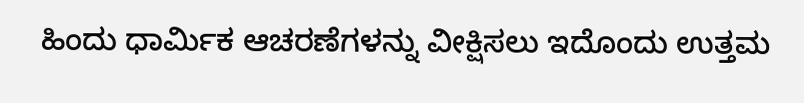ಹಿಂದು ಧಾರ್ಮಿಕ ಆಚರಣೆಗಳನ್ನು ವೀಕ್ಷಿಸಲು ಇದೊಂದು ಉತ್ತಮ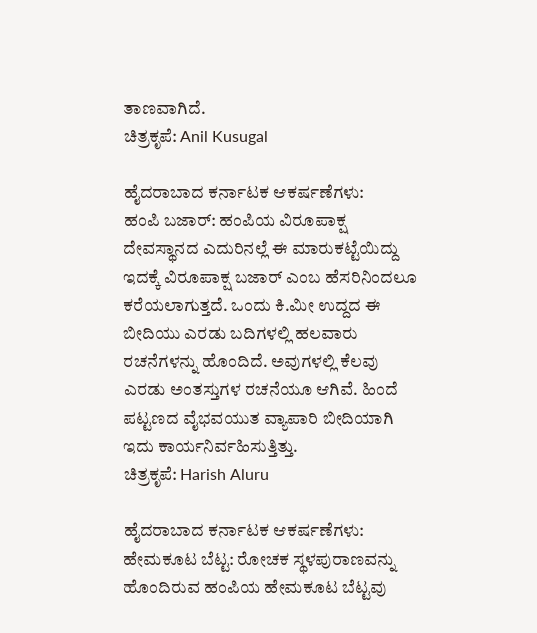ತಾಣವಾಗಿದೆ.
ಚಿತ್ರಕೃಪೆ: Anil Kusugal

ಹೈದರಾಬಾದ ಕರ್ನಾಟಕ ಆಕರ್ಷಣೆಗಳು:
ಹಂಪಿ ಬಜಾರ್: ಹಂಪಿಯ ವಿರೂಪಾಕ್ಷ ದೇವಸ್ಥಾನದ ಎದುರಿನಲ್ಲೆ ಈ ಮಾರುಕಟ್ಟೆಯಿದ್ದು ಇದಕ್ಕೆ ವಿರೂಪಾಕ್ಷ ಬಜಾರ್ ಎಂಬ ಹೆಸರಿನಿಂದಲೂ ಕರೆಯಲಾಗುತ್ತದೆ. ಒಂದು ಕಿ.ಮೀ ಉದ್ದದ ಈ ಬೀದಿಯು ಎರಡು ಬದಿಗಳಲ್ಲಿ ಹಲವಾರು ರಚನೆಗಳನ್ನು ಹೊಂದಿದೆ. ಅವುಗಳಲ್ಲಿ ಕೆಲವು ಎರಡು ಅಂತಸ್ತುಗಳ ರಚನೆಯೂ ಆಗಿವೆ. ಹಿಂದೆ ಪಟ್ಟಣದ ವೈಭವಯುತ ವ್ಯಾಪಾರಿ ಬೀದಿಯಾಗಿ ಇದು ಕಾರ್ಯನಿರ್ವಹಿಸುತ್ತಿತ್ತು.
ಚಿತ್ರಕೃಪೆ: Harish Aluru

ಹೈದರಾಬಾದ ಕರ್ನಾಟಕ ಆಕರ್ಷಣೆಗಳು:
ಹೇಮಕೂಟ ಬೆಟ್ಟ: ರೋಚಕ ಸ್ಥಳಪುರಾಣವನ್ನು ಹೊಂದಿರುವ ಹಂಪಿಯ ಹೇಮಕೂಟ ಬೆಟ್ಟವು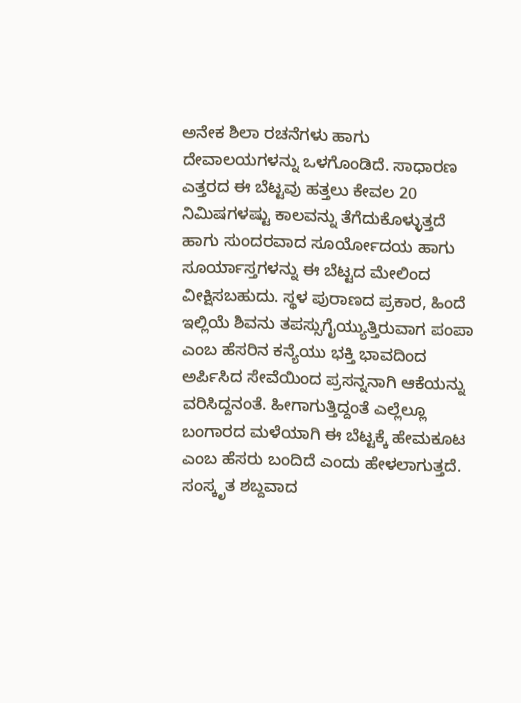ಅನೇಕ ಶಿಲಾ ರಚನೆಗಳು ಹಾಗು ದೇವಾಲಯಗಳನ್ನು ಒಳಗೊಂಡಿದೆ. ಸಾಧಾರಣ ಎತ್ತರದ ಈ ಬೆಟ್ಟವು ಹತ್ತಲು ಕೇವಲ 20 ನಿಮಿಷಗಳಷ್ಟು ಕಾಲವನ್ನು ತೆಗೆದುಕೊಳ್ಳುತ್ತದೆ ಹಾಗು ಸುಂದರವಾದ ಸೂರ್ಯೋದಯ ಹಾಗು ಸೂರ್ಯಾಸ್ತಗಳನ್ನು ಈ ಬೆಟ್ಟದ ಮೇಲಿಂದ ವೀಕ್ಷಿಸಬಹುದು. ಸ್ಥಳ ಪುರಾಣದ ಪ್ರಕಾರ, ಹಿಂದೆ ಇಲ್ಲಿಯೆ ಶಿವನು ತಪಸ್ಸುಗೈಯ್ಯುತ್ತಿರುವಾಗ ಪಂಪಾ ಎಂಬ ಹೆಸರಿನ ಕನ್ಯೆಯು ಭಕ್ತಿ ಭಾವದಿಂದ ಅರ್ಪಿಸಿದ ಸೇವೆಯಿಂದ ಪ್ರಸನ್ನನಾಗಿ ಆಕೆಯನ್ನು ವರಿಸಿದ್ದನಂತೆ. ಹೀಗಾಗುತ್ತಿದ್ದಂತೆ ಎಲ್ಲೆಲ್ಲೂ ಬಂಗಾರದ ಮಳೆಯಾಗಿ ಈ ಬೆಟ್ಟಕ್ಕೆ ಹೇಮಕೂಟ ಎಂಬ ಹೆಸರು ಬಂದಿದೆ ಎಂದು ಹೇಳಲಾಗುತ್ತದೆ. ಸಂಸ್ಕೃತ ಶಬ್ದವಾದ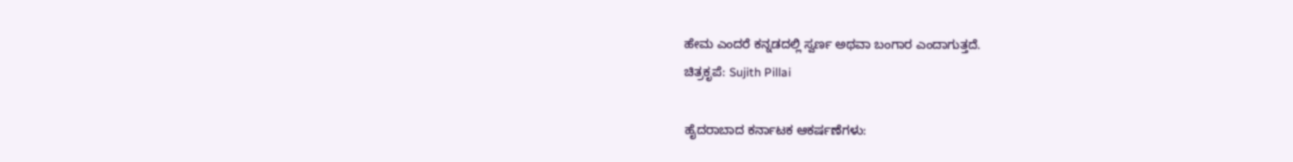ಹೇಮ ಎಂದರೆ ಕನ್ನಡದಲ್ಲಿ ಸ್ವರ್ಣ ಅಥವಾ ಬಂಗಾರ ಎಂದಾಗುತ್ತದೆ.
ಚಿತ್ರಕೃಪೆ: Sujith Pillai

ಹೈದರಾಬಾದ ಕರ್ನಾಟಕ ಆಕರ್ಷಣೆಗಳು: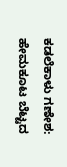ಕಡಲೆಕಾಳು ಗಣೇಶ: ಹೇಮಕೂಟ ಬೆಟ್ಟದ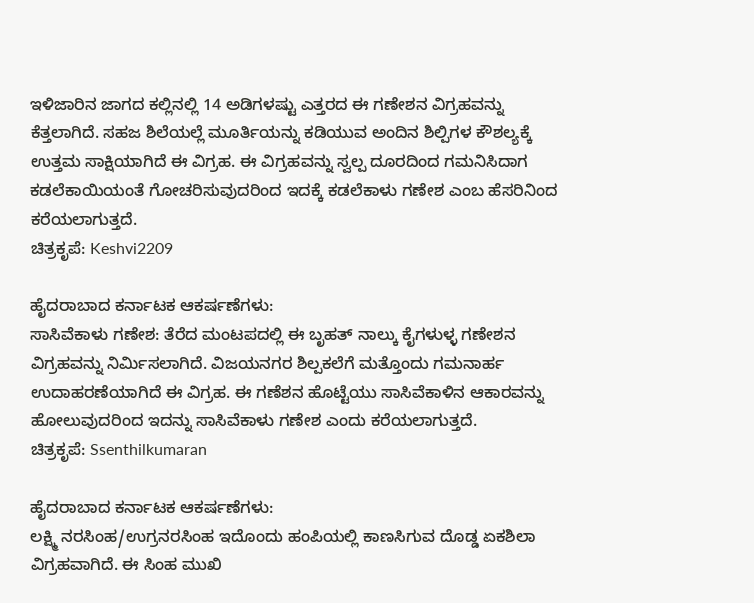ಇಳಿಜಾರಿನ ಜಾಗದ ಕಲ್ಲಿನಲ್ಲಿ 14 ಅಡಿಗಳಷ್ಟು ಎತ್ತರದ ಈ ಗಣೇಶನ ವಿಗ್ರಹವನ್ನು ಕೆತ್ತಲಾಗಿದೆ. ಸಹಜ ಶಿಲೆಯಲ್ಲೆ ಮೂರ್ತಿಯನ್ನು ಕಡಿಯುವ ಅಂದಿನ ಶಿಲ್ಪಿಗಳ ಕೌಶಲ್ಯಕ್ಕೆ ಉತ್ತಮ ಸಾಕ್ಷಿಯಾಗಿದೆ ಈ ವಿಗ್ರಹ. ಈ ವಿಗ್ರಹವನ್ನು ಸ್ವಲ್ಪ ದೂರದಿಂದ ಗಮನಿಸಿದಾಗ ಕಡಲೆಕಾಯಿಯಂತೆ ಗೋಚರಿಸುವುದರಿಂದ ಇದಕ್ಕೆ ಕಡಲೆಕಾಳು ಗಣೇಶ ಎಂಬ ಹೆಸರಿನಿಂದ ಕರೆಯಲಾಗುತ್ತದೆ.
ಚಿತ್ರಕೃಪೆ: Keshvi2209

ಹೈದರಾಬಾದ ಕರ್ನಾಟಕ ಆಕರ್ಷಣೆಗಳು:
ಸಾಸಿವೆಕಾಳು ಗಣೇಶ: ತೆರೆದ ಮಂಟಪದಲ್ಲಿ ಈ ಬೃಹತ್ ನಾಲ್ಕು ಕೈಗಳುಳ್ಳ ಗಣೇಶನ ವಿಗ್ರಹವನ್ನು ನಿರ್ಮಿಸಲಾಗಿದೆ. ವಿಜಯನಗರ ಶಿಲ್ಪಕಲೆಗೆ ಮತ್ತೊಂದು ಗಮನಾರ್ಹ ಉದಾಹರಣೆಯಾಗಿದೆ ಈ ವಿಗ್ರಹ. ಈ ಗಣೆಶನ ಹೊಟ್ಟೆಯು ಸಾಸಿವೆಕಾಳಿನ ಆಕಾರವನ್ನು ಹೋಲುವುದರಿಂದ ಇದನ್ನು ಸಾಸಿವೆಕಾಳು ಗಣೇಶ ಎಂದು ಕರೆಯಲಾಗುತ್ತದೆ.
ಚಿತ್ರಕೃಪೆ: Ssenthilkumaran

ಹೈದರಾಬಾದ ಕರ್ನಾಟಕ ಆಕರ್ಷಣೆಗಳು:
ಲಕ್ಷ್ಮಿ ನರಸಿಂಹ/ಉಗ್ರನರಸಿಂಹ ಇದೊಂದು ಹಂಪಿಯಲ್ಲಿ ಕಾಣಸಿಗುವ ದೊಡ್ಡ ಏಕಶಿಲಾ ವಿಗ್ರಹವಾಗಿದೆ. ಈ ಸಿಂಹ ಮುಖಿ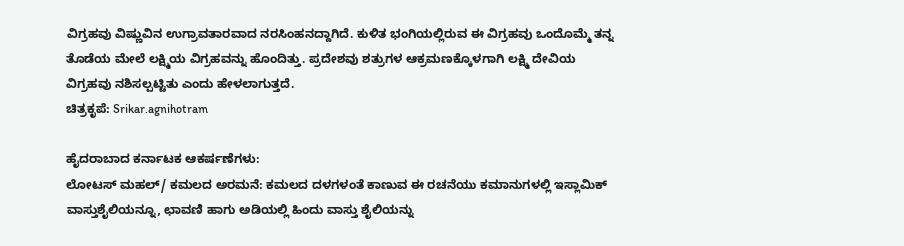ವಿಗ್ರಹವು ವಿಷ್ಣುವಿನ ಉಗ್ರಾವತಾರವಾದ ನರಸಿಂಹನದ್ದಾಗಿದೆ. ಕುಳಿತ ಭಂಗಿಯಲ್ಲಿರುವ ಈ ವಿಗ್ರಹವು ಒಂದೊಮ್ಮೆ ತನ್ನ ತೊಡೆಯ ಮೇಲೆ ಲಕ್ಷ್ಮಿಯ ವಿಗ್ರಹವನ್ನು ಹೊಂದಿತ್ತು. ಪ್ರದೇಶವು ಶತ್ರುಗಳ ಆಕ್ರಮಣಕ್ಕೊಳಗಾಗಿ ಲಕ್ಷ್ಮಿ ದೇವಿಯ ವಿಗ್ರಹವು ನಶಿಸಲ್ಪಟ್ಟಿತು ಎಂದು ಹೇಳಲಾಗುತ್ತದೆ.
ಚಿತ್ರಕೃಪೆ: Srikar.agnihotram

ಹೈದರಾಬಾದ ಕರ್ನಾಟಕ ಆಕರ್ಷಣೆಗಳು:
ಲೋಟಸ್ ಮಹಲ್/ ಕಮಲದ ಅರಮನೆ: ಕಮಲದ ದಳಗಳಂತೆ ಕಾಣುವ ಈ ರಚನೆಯು ಕಮಾನುಗಳಲ್ಲಿ ಇಸ್ಲಾಮಿಕ್ ವಾಸ್ತುಶೈಲಿಯನ್ನೂ, ಛಾವಣಿ ಹಾಗು ಅಡಿಯಲ್ಲಿ ಹಿಂದು ವಾಸ್ತು ಶೈಲಿಯನ್ನು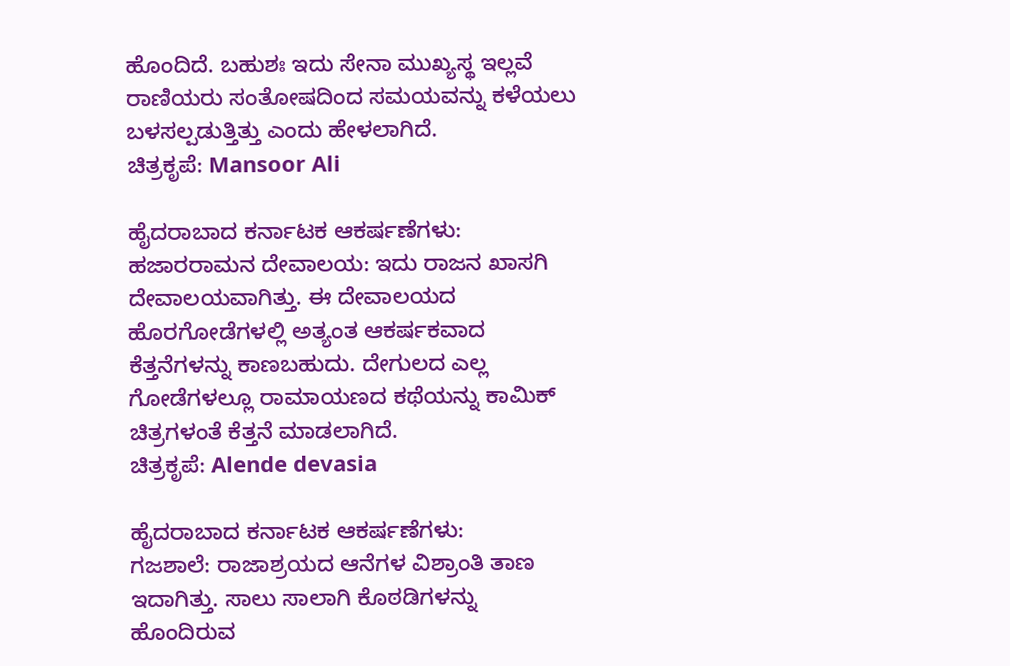ಹೊಂದಿದೆ. ಬಹುಶಃ ಇದು ಸೇನಾ ಮುಖ್ಯಸ್ಥ ಇಲ್ಲವೆ ರಾಣಿಯರು ಸಂತೋಷದಿಂದ ಸಮಯವನ್ನು ಕಳೆಯಲು ಬಳಸಲ್ಪಡುತ್ತಿತ್ತು ಎಂದು ಹೇಳಲಾಗಿದೆ.
ಚಿತ್ರಕೃಪೆ: Mansoor Ali

ಹೈದರಾಬಾದ ಕರ್ನಾಟಕ ಆಕರ್ಷಣೆಗಳು:
ಹಜಾರರಾಮನ ದೇವಾಲಯ: ಇದು ರಾಜನ ಖಾಸಗಿ ದೇವಾಲಯವಾಗಿತ್ತು. ಈ ದೇವಾಲಯದ ಹೊರಗೋಡೆಗಳಲ್ಲಿ ಅತ್ಯಂತ ಆಕರ್ಷಕವಾದ ಕೆತ್ತನೆಗಳನ್ನು ಕಾಣಬಹುದು. ದೇಗುಲದ ಎಲ್ಲ ಗೋಡೆಗಳಲ್ಲೂ ರಾಮಾಯಣದ ಕಥೆಯನ್ನು ಕಾಮಿಕ್ ಚಿತ್ರಗಳಂತೆ ಕೆತ್ತನೆ ಮಾಡಲಾಗಿದೆ.
ಚಿತ್ರಕೃಪೆ: Alende devasia

ಹೈದರಾಬಾದ ಕರ್ನಾಟಕ ಆಕರ್ಷಣೆಗಳು:
ಗಜಶಾಲೆ: ರಾಜಾಶ್ರಯದ ಆನೆಗಳ ವಿಶ್ರಾಂತಿ ತಾಣ ಇದಾಗಿತ್ತು. ಸಾಲು ಸಾಲಾಗಿ ಕೊಠಡಿಗಳನ್ನು ಹೊಂದಿರುವ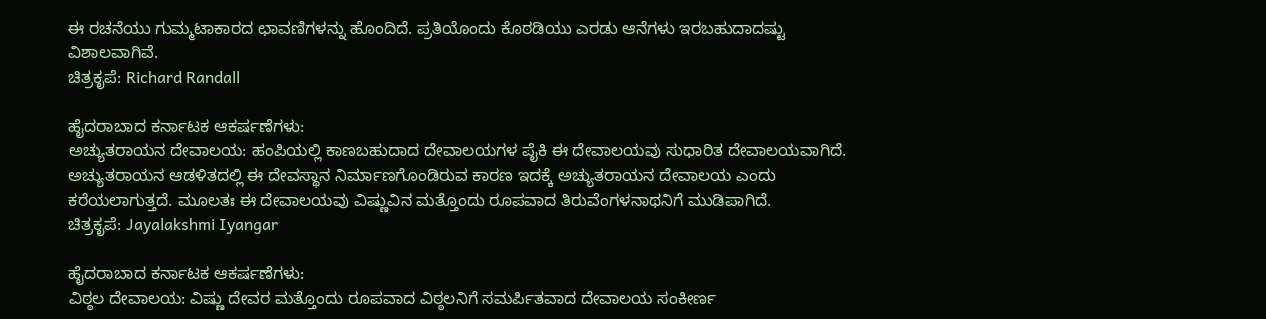ಈ ರಚನೆಯು ಗುಮ್ಮಟಾಕಾರದ ಛಾವಣಿಗಳನ್ನು ಹೊಂದಿದೆ. ಪ್ರತಿಯೊಂದು ಕೊಠಡಿಯು ಎರಡು ಆನೆಗಳು ಇರಬಹುದಾದಷ್ಟು ವಿಶಾಲವಾಗಿವೆ.
ಚಿತ್ರಕೃಪೆ: Richard Randall

ಹೈದರಾಬಾದ ಕರ್ನಾಟಕ ಆಕರ್ಷಣೆಗಳು:
ಅಚ್ಯುತರಾಯನ ದೇವಾಲಯ: ಹಂಪಿಯಲ್ಲಿ ಕಾಣಬಹುದಾದ ದೇವಾಲಯಗಳ ಪೈಕಿ ಈ ದೇವಾಲಯವು ಸುಧಾರಿತ ದೇವಾಲಯವಾಗಿದೆ. ಅಚ್ಯುತರಾಯನ ಆಡಳಿತದಲ್ಲಿ ಈ ದೇವಸ್ಥಾನ ನಿರ್ಮಾಣಗೊಂಡಿರುವ ಕಾರಣ ಇದಕ್ಕೆ ಅಚ್ಯುತರಾಯನ ದೇವಾಲಯ ಎಂದು ಕರೆಯಲಾಗುತ್ತದೆ. ಮೂಲತಃ ಈ ದೇವಾಲಯವು ವಿಷ್ಣುವಿನ ಮತ್ತೊಂದು ರೂಪವಾದ ತಿರುವೆಂಗಳನಾಥನಿಗೆ ಮುಡಿಪಾಗಿದೆ.
ಚಿತ್ರಕೃಪೆ: Jayalakshmi Iyangar

ಹೈದರಾಬಾದ ಕರ್ನಾಟಕ ಆಕರ್ಷಣೆಗಳು:
ವಿಠ್ಠಲ ದೇವಾಲಯ: ವಿಷ್ಣು ದೇವರ ಮತ್ತೊಂದು ರೂಪವಾದ ವಿಠ್ಠಲನಿಗೆ ಸಮರ್ಪಿತವಾದ ದೇವಾಲಯ ಸಂಕೀರ್ಣ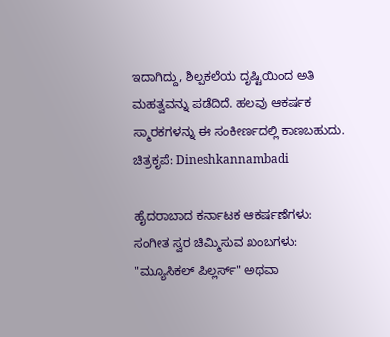ಇದಾಗಿದ್ದು, ಶಿಲ್ಪಕಲೆಯ ದೃಷ್ಟಿಯಿಂದ ಅತಿ ಮಹತ್ವವನ್ನು ಪಡೆದಿದೆ. ಹಲವು ಆಕರ್ಷಕ ಸ್ಮಾರಕಗಳನ್ನು ಈ ಸಂಕೀರ್ಣದಲ್ಲಿ ಕಾಣಬಹುದು.
ಚಿತ್ರಕೃಪೆ: Dineshkannambadi

ಹೈದರಾಬಾದ ಕರ್ನಾಟಕ ಆಕರ್ಷಣೆಗಳು:
ಸಂಗೀತ ಸ್ವರ ಚಿಮ್ಮಿಸುವ ಖಂಬಗಳು: "ಮ್ಯೂಸಿಕಲ್ ಪಿಲ್ಲರ್ಸ್" ಅಥವಾ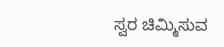ಸ್ವರ ಚಿಮ್ಮಿಸುವ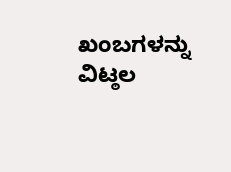ಖಂಬಗಳನ್ನು ವಿಟ್ಠಲ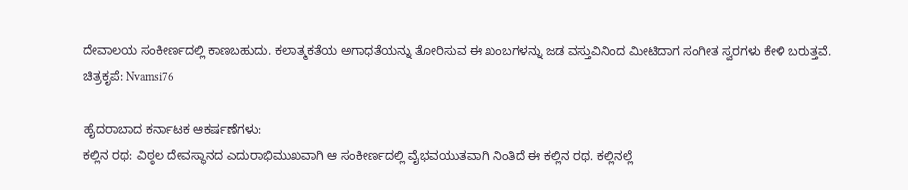ದೇವಾಲಯ ಸಂಕೀರ್ಣದಲ್ಲಿ ಕಾಣಬಹುದು. ಕಲಾತ್ಮಕತೆಯ ಅಗಾಧತೆಯನ್ನು ತೋರಿಸುವ ಈ ಖಂಬಗಳನ್ನು ಜಡ ವಸ್ತುವಿನಿಂದ ಮೀಟಿದಾಗ ಸಂಗೀತ ಸ್ವರಗಳು ಕೇಳಿ ಬರುತ್ತವೆ.
ಚಿತ್ರಕೃಪೆ: Nvamsi76

ಹೈದರಾಬಾದ ಕರ್ನಾಟಕ ಆಕರ್ಷಣೆಗಳು:
ಕಲ್ಲಿನ ರಥ: ವಿಠ್ಠಲ ದೇವಸ್ಥಾನದ ಎದುರಾಭಿಮುಖವಾಗಿ ಆ ಸಂಕೀರ್ಣದಲ್ಲಿ ವೈಭವಯುತವಾಗಿ ನಿಂತಿದೆ ಈ ಕಲ್ಲಿನ ರಥ. ಕಲ್ಲಿನಲ್ಲೆ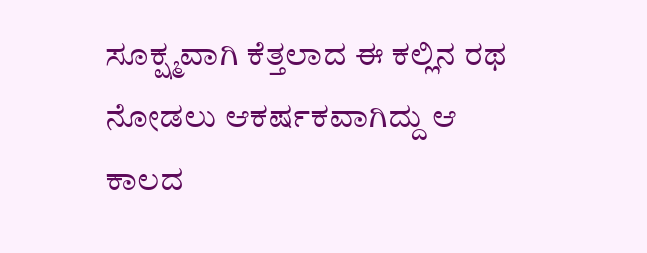ಸೂಕ್ಷ್ಮವಾಗಿ ಕೆತ್ತಲಾದ ಈ ಕಲ್ಲಿನ ರಥ ನೋಡಲು ಆಕರ್ಷಕವಾಗಿದ್ದು ಆ ಕಾಲದ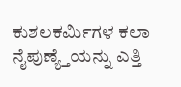ಕುಶಲಕರ್ಮಿಗಳ ಕಲಾ ನೈಪುಣ್ಯ್ತೆಯನ್ನು ಎತ್ತಿ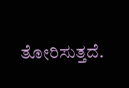ತೋರಿಸುತ್ತದೆ.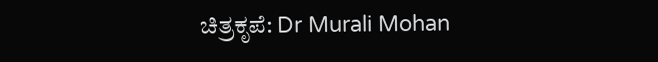ಚಿತ್ರಕೃಪೆ: Dr Murali Mohan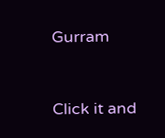Gurram


Click it and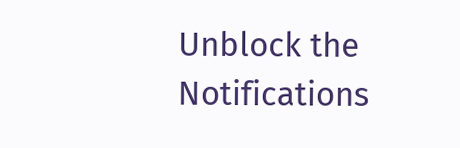Unblock the Notifications